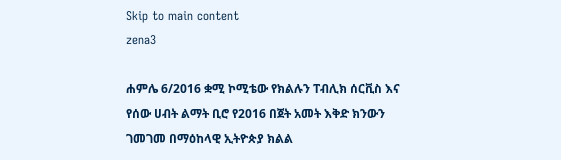Skip to main content
zena3

ሐምሌ 6/2016 ቋሚ ኮሚቴው የክልሉን ፐብሊክ ሰርቪስ እና የሰው ሀብት ልማት ቢሮ የ2016 በጀት አመት እቅድ ክንውን ገመገመ በማዕከላዊ ኢትዮጵያ ክልል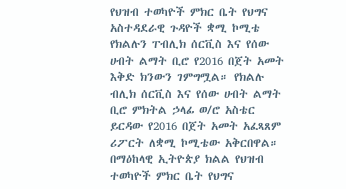የህዝብ ተወካዮች ምክር ቤት የህግና አስተዳደራዊ ጉዳዮች ቋሚ ኮሚቴ የክልሉን ፐብሊክ ሰርቪስ እና የሰው ሀብት ልማት ቢሮ የ2016 በጀት አመት እቅድ ክንውን ገምግሟል። የክልሉ ብሊክ ሰርቪስ እና የሰው ሀብት ልማት ቢሮ ምክትል ኃላፊ ወ/ሮ አስቴር ይርዳው የ2016 በጀት አመት አፈጻጸም ሪፖርት ለቋሚ ኮሚቴው አቅርበዋል። በማዕከላዊ ኢትዮጵያ ክልል የህዝብ ተወካዮች ምክር ቤት የህግና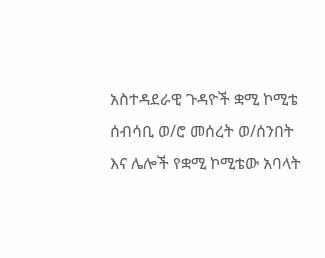አስተዳደራዊ ጉዳዮች ቋሚ ኮሚቴ ሰብሳቢ ወ/ሮ መሰረት ወ/ሰንበት እና ሌሎች የቋሚ ኮሚቴው አባላት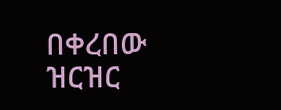በቀረበው ዝርዝር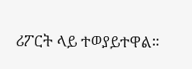ሪፖርት ላይ ተወያይተዋል።